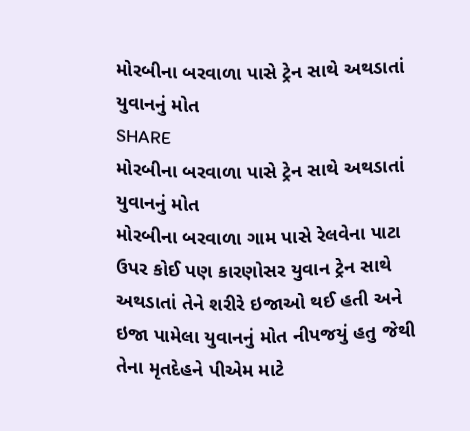મોરબીના બરવાળા પાસે ટ્રેન સાથે અથડાતાં યુવાનનું મોત
SHARE
મોરબીના બરવાળા પાસે ટ્રેન સાથે અથડાતાં યુવાનનું મોત
મોરબીના બરવાળા ગામ પાસે રેલવેના પાટા ઉપર કોઈ પણ કારણોસર યુવાન ટ્રેન સાથે અથડાતાં તેને શરીરે ઇજાઓ થઈ હતી અને ઇજા પામેલા યુવાનનું મોત નીપજયું હતુ જેથી તેના મૃતદેહને પીએમ માટે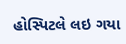હોસ્પિટલે લઇ ગયા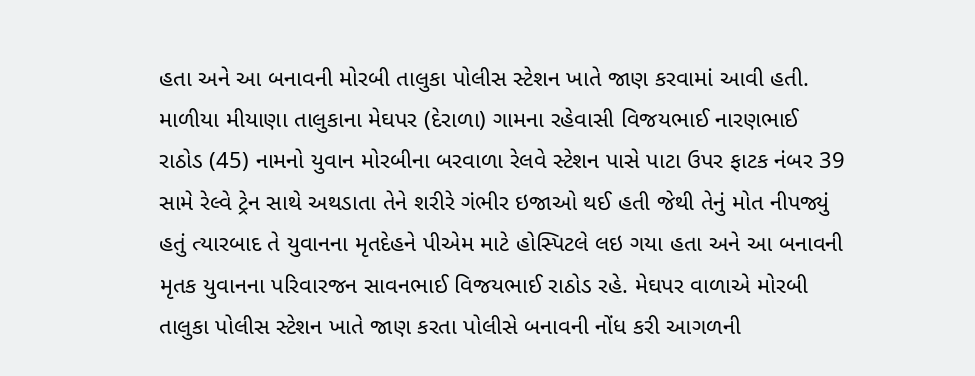હતા અને આ બનાવની મોરબી તાલુકા પોલીસ સ્ટેશન ખાતે જાણ કરવામાં આવી હતી.
માળીયા મીયાણા તાલુકાના મેઘપર (દેરાળા) ગામના રહેવાસી વિજયભાઈ નારણભાઈ રાઠોડ (45) નામનો યુવાન મોરબીના બરવાળા રેલવે સ્ટેશન પાસે પાટા ઉપર ફાટક નંબર 39 સામે રેલ્વે ટ્રેન સાથે અથડાતા તેને શરીરે ગંભીર ઇજાઓ થઈ હતી જેથી તેનું મોત નીપજ્યું હતું ત્યારબાદ તે યુવાનના મૃતદેહને પીએમ માટે હોસ્પિટલે લઇ ગયા હતા અને આ બનાવની મૃતક યુવાનના પરિવારજન સાવનભાઈ વિજયભાઈ રાઠોડ રહે. મેઘપર વાળાએ મોરબી તાલુકા પોલીસ સ્ટેશન ખાતે જાણ કરતા પોલીસે બનાવની નોંધ કરી આગળની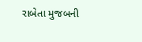રાબેતા મુજબની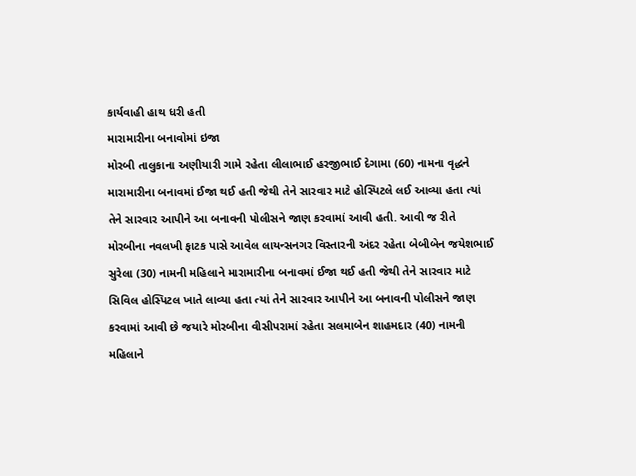કાર્યવાહી હાથ ધરી હતી
મારામારીના બનાવોમાં ઇજા
મોરબી તાલુકાના અણીયારી ગામે રહેતા લીલાભાઈ હરજીભાઈ દેગામા (60) નામના વૃદ્ધને મારામારીના બનાવમાં ઈજા થઈ હતી જેથી તેને સારવાર માટે હોસ્પિટલે લઈ આવ્યા હતા ત્યાં તેને સારવાર આપીને આ બનાવની પોલીસને જાણ કરવામાં આવી હતી. આવી જ રીતે મોરબીના નવલખી ફાટક પાસે આવેલ લાયન્સનગર વિસ્તારની અંદર રહેતા બેબીબેન જયેશભાઈ સુરેલા (30) નામની મહિલાને મારામારીના બનાવમાં ઈજા થઈ હતી જેથી તેને સારવાર માટે સિવિલ હોસ્પિટલ ખાતે લાવ્યા હતા ત્યાં તેને સારવાર આપીને આ બનાવની પોલીસને જાણ કરવામાં આવી છે જયારે મોરબીના વીસીપરામાં રહેતા સલમાબેન શાહમદાર (40) નામની મહિલાને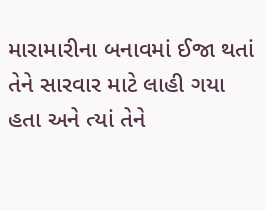મારામારીના બનાવમાં ઈજા થતાં તેને સારવાર માટે લાહી ગયા હતા અને ત્યાં તેને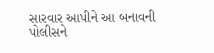સારવાર આપીને આ બનાવની પોલીસને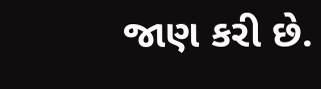જાણ કરી છે.